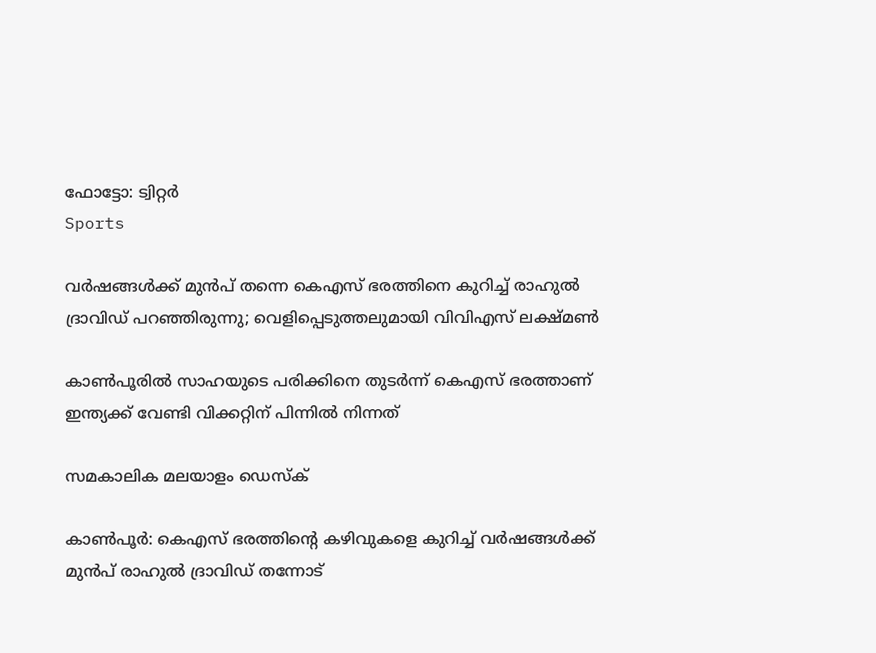ഫോട്ടോ: ട്വിറ്റർ
Sports

വര്‍ഷങ്ങള്‍ക്ക് മുന്‍പ് തന്നെ കെഎസ് ഭരത്തിനെ കുറിച്ച് രാഹുല്‍ ദ്രാവിഡ് പറഞ്ഞിരുന്നു; വെളിപ്പെടുത്തലുമായി വിവിഎസ് ലക്ഷ്മണ്‍

കാണ്‍പൂരില്‍ സാഹയുടെ പരിക്കിനെ തുടര്‍ന്ന് കെഎസ് ഭരത്താണ് ഇന്ത്യക്ക് വേണ്ടി വിക്കറ്റിന് പിന്നില്‍ നിന്നത്

സമകാലിക മലയാളം ഡെസ്ക്

കാണ്‍പൂര്‍: കെഎസ് ഭരത്തിന്റെ കഴിവുകളെ കുറിച്ച് വര്‍ഷങ്ങള്‍ക്ക് മുന്‍പ് രാഹുല്‍ ദ്രാവിഡ് തന്നോട്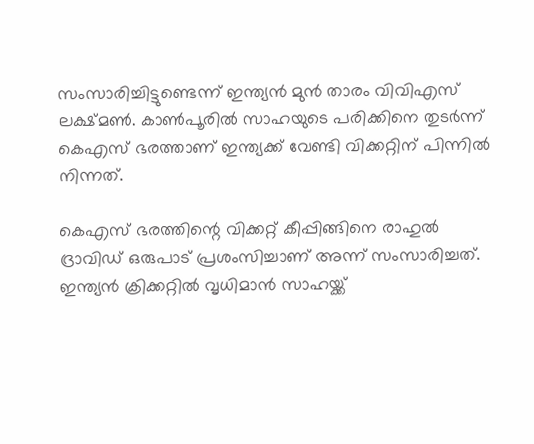സംസാരിച്ചിട്ടുണ്ടെന്ന് ഇന്ത്യന്‍ മുന്‍ താരം വിവിഎസ് ലക്ഷ്മണ്‍. കാണ്‍പൂരില്‍ സാഹയുടെ പരിക്കിനെ തുടര്‍ന്ന് കെഎസ് ഭരത്താണ് ഇന്ത്യക്ക് വേണ്ടി വിക്കറ്റിന് പിന്നില്‍ നിന്നത്.

കെഎസ് ഭരത്തിന്റെ വിക്കറ്റ് കീപ്പിങ്ങിനെ രാഹുല്‍ ദ്രാവിഡ് ഒരുപാട് പ്രശംസിച്ചാണ് അന്ന് സംസാരിച്ചത്. ഇന്ത്യന്‍ ക്രിക്കറ്റില്‍ വൃധിമാന്‍ സാഹയ്ക്ക്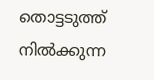തൊട്ടടുത്ത് നില്‍ക്കുന്ന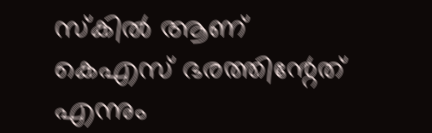സ്‌കില്‍ ആണ് കെഎസ് ഭരത്തിന്റേത് എന്നും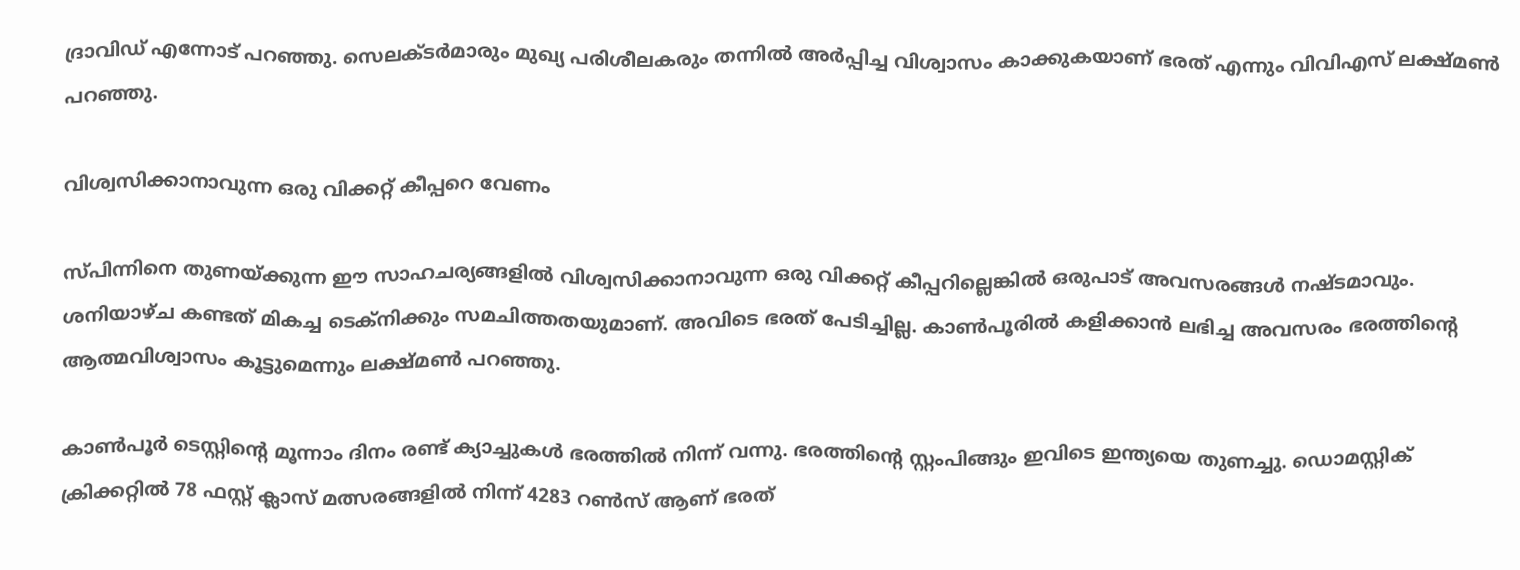ദ്രാവിഡ് എന്നോട് പറഞ്ഞു. സെലക്ടര്‍മാരും മുഖ്യ പരിശീലകരും തന്നില്‍ അര്‍പ്പിച്ച വിശ്വാസം കാക്കുകയാണ് ഭരത് എന്നും വിവിഎസ് ലക്ഷ്മണ്‍ പറഞ്ഞു.

വിശ്വസിക്കാനാവുന്ന ഒരു വിക്കറ്റ് കീപ്പറെ വേണം

സ്പിന്നിനെ തുണയ്ക്കുന്ന ഈ സാഹചര്യങ്ങളില്‍ വിശ്വസിക്കാനാവുന്ന ഒരു വിക്കറ്റ് കീപ്പറില്ലെങ്കില്‍ ഒരുപാട് അവസരങ്ങള്‍ നഷ്ടമാവും. ശനിയാഴ്ച കണ്ടത് മികച്ച ടെക്‌നിക്കും സമചിത്തതയുമാണ്. അവിടെ ഭരത് പേടിച്ചില്ല. കാണ്‍പൂരില്‍ കളിക്കാന്‍ ലഭിച്ച അവസരം ഭരത്തിന്റെ ആത്മവിശ്വാസം കൂട്ടുമെന്നും ലക്ഷ്മണ്‍ പറഞ്ഞു.

കാണ്‍പൂര്‍ ടെസ്റ്റിന്റെ മൂന്നാം ദിനം രണ്ട് ക്യാച്ചുകള്‍ ഭരത്തില്‍ നിന്ന് വന്നു. ഭരത്തിന്റെ സ്റ്റംപിങ്ങും ഇവിടെ ഇന്ത്യയെ തുണച്ചു. ഡൊമസ്റ്റിക് ക്രിക്കറ്റില്‍ 78 ഫസ്റ്റ് ക്ലാസ് മത്സരങ്ങളില്‍ നിന്ന് 4283 റണ്‍സ് ആണ് ഭരത്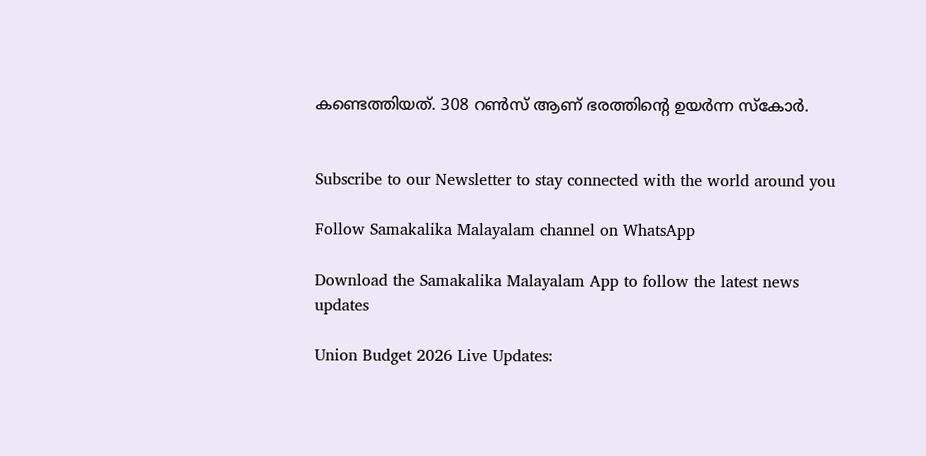കണ്ടെത്തിയത്. 308 റണ്‍സ് ആണ് ഭരത്തിന്റെ ഉയര്‍ന്ന സ്‌കോര്‍.


Subscribe to our Newsletter to stay connected with the world around you

Follow Samakalika Malayalam channel on WhatsApp

Download the Samakalika Malayalam App to follow the latest news updates

Union Budget 2026 Live Updates: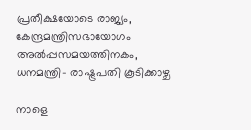പ്രതീക്ഷയോടെ രാജ്യം, കേന്ദ്രമന്ത്രിസഭായോഗം അൽപ്പസമയത്തിനകം, ധനമന്ത്രി- രാഷ്ട്രപതി കൂടിക്കാഴ്ച

നാളെ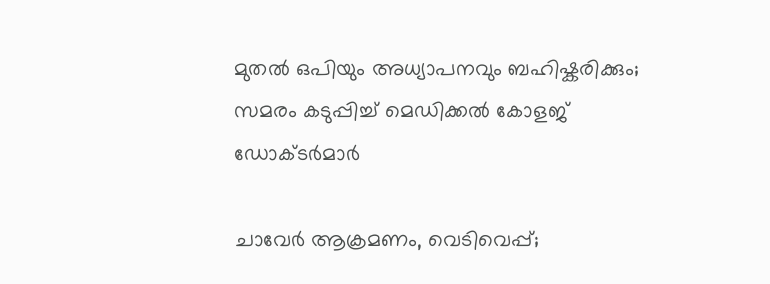മുതൽ ഒപിയും അധ്യാപനവും ബഹിഷ്കരിക്കും; സമരം കടുപ്പിച്ച് മെഡിക്കൽ കോളജ് ഡോക്ടർമാർ

ചാവേര്‍ ആക്രമണം, വെടിവെപ്പ്;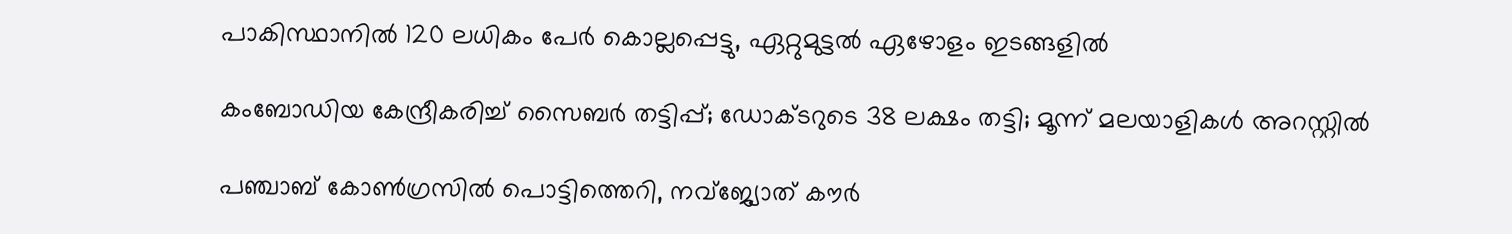പാകിസ്ഥാനില്‍ 120 ലധികം പേര്‍ കൊല്ലപ്പെട്ടു, ഏറ്റുമുട്ടല്‍ ഏഴോളം ഇടങ്ങളില്‍

കംബോഡിയ കേന്ദ്രീകരിച്ച് സൈബർ തട്ടിപ്പ്; ഡോക്ടറുടെ 38 ലക്ഷം തട്ടി; മൂന്ന് മലയാളികൾ അറസ്റ്റിൽ

പഞ്ചാബ് കോണ്‍ഗ്രസില്‍ പൊട്ടിത്തെറി, നവ്ജ്യോത് കൗര്‍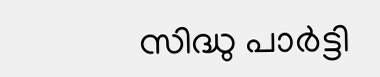സിദ്ധു പാര്‍ട്ടി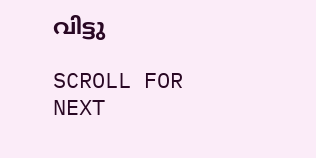വിട്ടു

SCROLL FOR NEXT